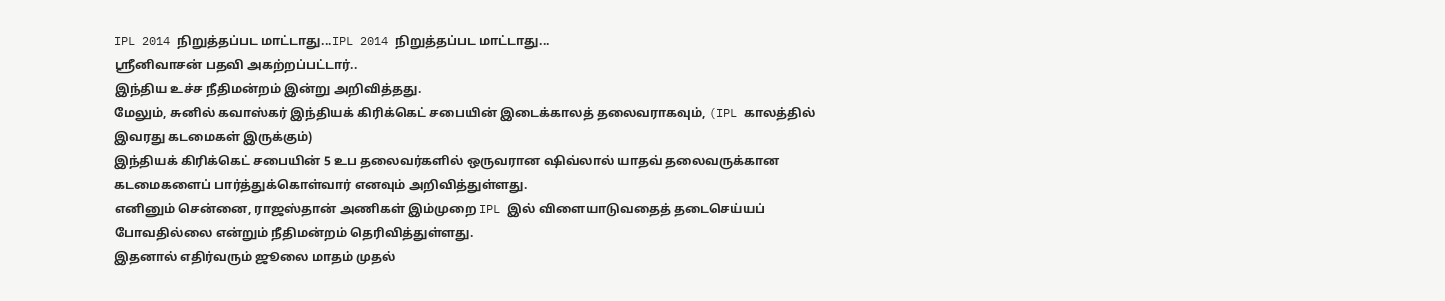IPL 2014 நிறுத்தப்பட மாட்டாது...IPL 2014 நிறுத்தப்பட மாட்டாது...
ஸ்ரீனிவாசன் பதவி அகற்றப்பட்டார்..
இந்திய உச்ச நீதிமன்றம் இன்று அறிவித்தது.
மேலும், சுனில் கவாஸ்கர் இந்தியக் கிரிக்கெட் சபையின் இடைக்காலத் தலைவராகவும், (IPL காலத்தில் இவரது கடமைகள் இருக்கும்)
இந்தியக் கிரிக்கெட் சபையின் 5 உப தலைவர்களில் ஒருவரான ஷிவ்லால் யாதவ் தலைவருக்கான கடமைகளைப் பார்த்துக்கொள்வார் எனவும் அறிவித்துள்ளது.
எனினும் சென்னை, ராஜஸ்தான் அணிகள் இம்முறை IPL இல் விளையாடுவதைத் தடைசெய்யப் போவதில்லை என்றும் நீதிமன்றம் தெரிவித்துள்ளது.
இதனால் எதிர்வரும் ஜூலை மாதம் முதல்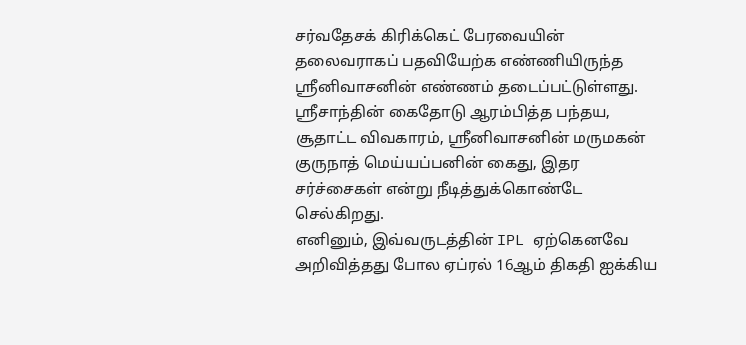சர்வதேசக் கிரிக்கெட் பேரவையின் தலைவராகப் பதவியேற்க எண்ணியிருந்த ஸ்ரீனிவாசனின் எண்ணம் தடைப்பட்டுள்ளது.
ஸ்ரீசாந்தின் கைதோடு ஆரம்பித்த பந்தய, சூதாட்ட விவகாரம், ஸ்ரீனிவாசனின் மருமகன் குருநாத் மெய்யப்பனின் கைது, இதர சர்ச்சைகள் என்று நீடித்துக்கொண்டே செல்கிறது.
எனினும், இவ்வருடத்தின் IPL ஏற்கெனவே அறிவித்தது போல ஏப்ரல் 16ஆம் திகதி ஐக்கிய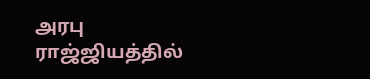அரபு ராஜ்ஜியத்தில்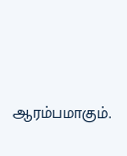ஆரம்பமாகும்.